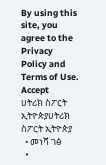By using this site, you agree to the Privacy Policy and Terms of Use.
Accept
ሀትሪክ ስፖርት ኢትዮጵያሀትሪክ ስፖርት ኢትዮጵያ
  • መነሻ ገፅ
  •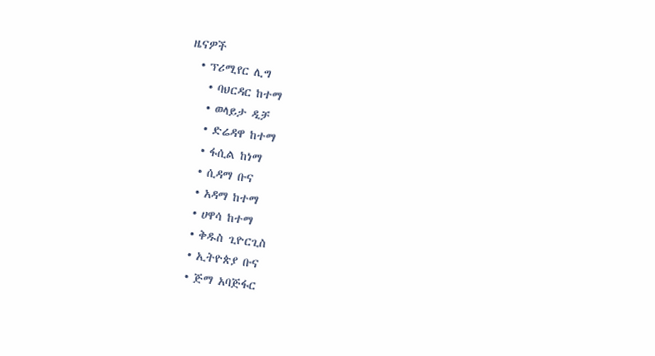ዜናዎች
  • ፕሪሚየር ሊግ
    • ባህርዳር ከተማ
    • ወላይታ ዲቻ
    • ድሬዳዋ ከተማ
    • ፋሲል ከነማ
    • ሲዳማ ቡና
    • አዳማ ከተማ
    • ሀዋሳ ከተማ
    • ቅዱስ ጊዮርጊስ
    • ኢትዮጵያ ቡና
    • ጅማ አባጅፋር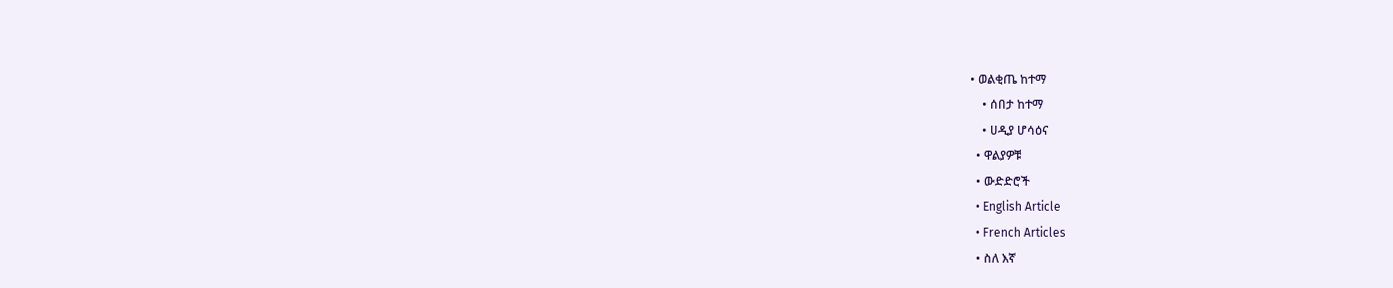• ወልቂጤ ከተማ
    • ሰበታ ከተማ
    • ሀዲያ ሆሳዕና
  • ዋልያዎቹ
  • ውድድሮች
  • English Article
  • French Articles
  • ስለ እኛ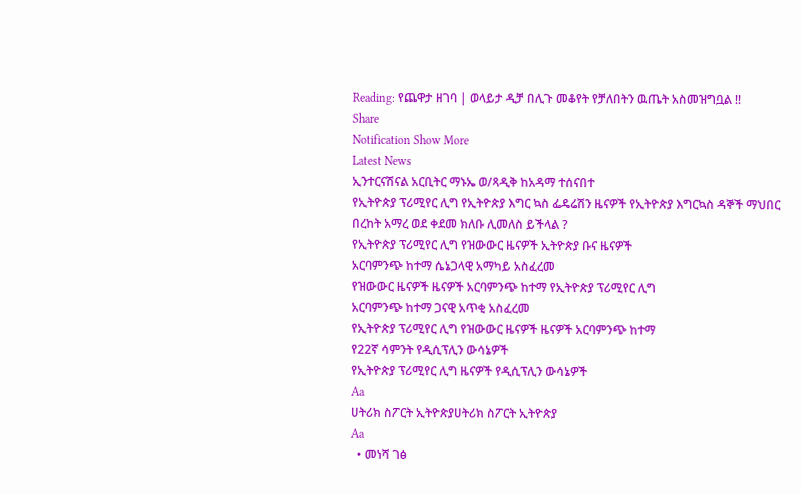Reading: የጨዋታ ዘገባ | ወላይታ ዲቻ በሊጉ መቆየት የቻለበትን ዉጤት አስመዝግቧል !!
Share
Notification Show More
Latest News
ኢንተርናሽናል አርቢትር ማኑኤ ወ/ጻዲቅ ከአዳማ ተሰናበተ
የኢትዮጵያ ፕሪሚየር ሊግ የኢትዮጵያ እግር ኳስ ፌዴሬሽን ዜናዎች የኢትዮጵያ እግርኳስ ዳኞች ማህበር
በረከት አማረ ወደ ቀደመ ክለቡ ሊመለስ ይችላል ?
የኢትዮጵያ ፕሪሚየር ሊግ የዝውውር ዜናዎች ኢትዮጵያ ቡና ዜናዎች
አርባምንጭ ከተማ ሴኔጋላዊ አማካይ አስፈረመ
የዝውውር ዜናዎች ዜናዎች አርባምንጭ ከተማ የኢትዮጵያ ፕሪሚየር ሊግ
አርባምንጭ ከተማ ጋናዊ አጥቂ አስፈረመ
የኢትዮጵያ ፕሪሚየር ሊግ የዝውውር ዜናዎች ዜናዎች አርባምንጭ ከተማ
የ22ኛ ሳምንት የዲሲፕሊን ውሳኔዎች
የኢትዮጵያ ፕሪሚየር ሊግ ዜናዎች የዲሲፕሊን ውሳኔዎች
Aa
ሀትሪክ ስፖርት ኢትዮጵያሀትሪክ ስፖርት ኢትዮጵያ
Aa
  • መነሻ ገፅ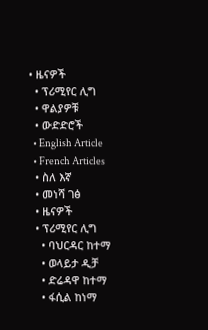• ዜናዎች
  • ፕሪሚየር ሊግ
  • ዋልያዎቹ
  • ውድድሮች
  • English Article
  • French Articles
  • ስለ እኛ
  • መነሻ ገፅ
  • ዜናዎች
  • ፕሪሚየር ሊግ
    • ባህርዳር ከተማ
    • ወላይታ ዲቻ
    • ድሬዳዋ ከተማ
    • ፋሲል ከነማ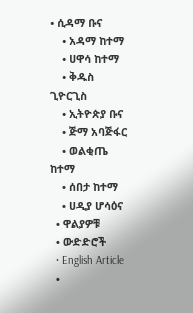• ሲዳማ ቡና
    • አዳማ ከተማ
    • ሀዋሳ ከተማ
    • ቅዱስ ጊዮርጊስ
    • ኢትዮጵያ ቡና
    • ጅማ አባጅፋር
    • ወልቂጤ ከተማ
    • ሰበታ ከተማ
    • ሀዲያ ሆሳዕና
  • ዋልያዎቹ
  • ውድድሮች
  • English Article
  •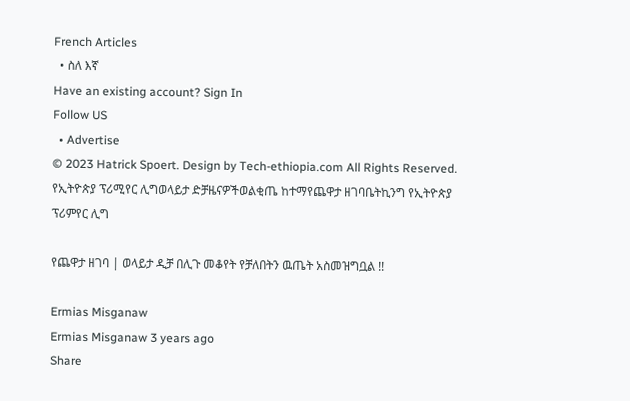French Articles
  • ስለ እኛ
Have an existing account? Sign In
Follow US
  • Advertise
© 2023 Hatrick Spoert. Design by Tech-ethiopia.com All Rights Reserved.
የኢትዮጵያ ፕሪሚየር ሊግወላይታ ድቻዜናዎችወልቂጤ ከተማየጨዋታ ዘገባቤትኪንግ የኢትዮጵያ ፕሪምየር ሊግ

የጨዋታ ዘገባ | ወላይታ ዲቻ በሊጉ መቆየት የቻለበትን ዉጤት አስመዝግቧል !!

Ermias Misganaw
Ermias Misganaw 3 years ago
Share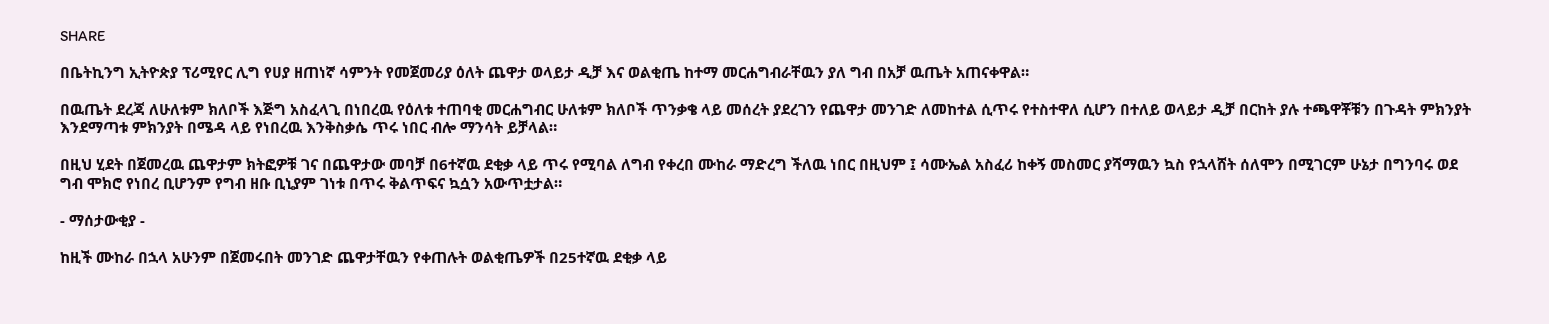SHARE

በቤትኪንግ ኢትዮጵያ ፕሪሚየር ሊግ የሀያ ዘጠነኛ ሳምንት የመጀመሪያ ዕለት ጨዋታ ወላይታ ዲቻ እና ወልቂጤ ከተማ መርሐግብራቸዉን ያለ ግብ በአቻ ዉጤት አጠናቀዋል።

በዉጤት ደረጃ ለሁለቱም ክለቦች እጅግ አስፈላጊ በነበረዉ የዕለቱ ተጠባቂ መርሐግብር ሁለቱም ክለቦች ጥንቃቄ ላይ መሰረት ያደረገን የጨዋታ መንገድ ለመከተል ሲጥሩ የተስተዋለ ሲሆን በተለይ ወላይታ ዲቻ በርከት ያሉ ተጫዋቾቹን በጉዳት ምክንያት እንደማጣቱ ምክንያት በሜዳ ላይ የነበረዉ እንቅስቃሴ ጥሩ ነበር ብሎ ማንሳት ይቻላል።

በዚህ ሂደት በጀመረዉ ጨዋታም ክትፎዎቹ ገና በጨዋታው መባቻ በ6ተኛዉ ደቂቃ ላይ ጥሩ የሚባል ለግብ የቀረበ ሙከራ ማድረግ ችለዉ ነበር በዚህም ፤ ሳሙኤል አስፈሪ ከቀኝ መስመር ያሻማዉን ኳስ የኋላሸት ሰለሞን በሚገርም ሁኔታ በግንባሩ ወደ ግብ ሞክሮ የነበረ ቢሆንም የግብ ዘቡ ቢኒያም ገነቱ በጥሩ ቅልጥፍና ኳሷን አውጥቷታል።

- ማሰታውቂያ -

ከዚች ሙከራ በኋላ አሁንም በጀመሩበት መንገድ ጨዋታቸዉን የቀጠሉት ወልቂጤዎች በ25ተኛዉ ደቂቃ ላይ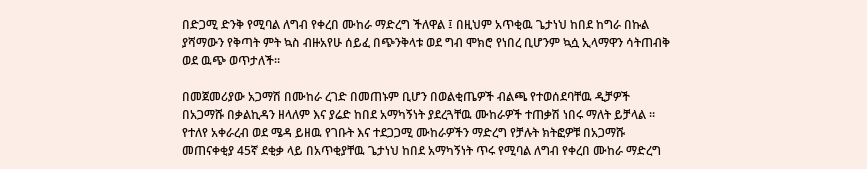በድጋሚ ድንቅ የሚባል ለግብ የቀረበ ሙከራ ማድረግ ችለዋል ፤ በዚህም አጥቂዉ ጌታነህ ከበደ ከግራ በኩል ያሻማውን የቅጣት ምት ኳስ ብዙአየሁ ሰይፈ በጭንቅላቱ ወደ ግብ ሞክሮ የነበረ ቢሆንም ኳሷ ኢላማዋን ሳትጠብቅ ወደ ዉጭ ወጥታለች።

በመጀመሪያው አጋማሽ በሙከራ ረገድ በመጠኑም ቢሆን በወልቂጤዎች ብልጫ የተወሰደባቸዉ ዲቻዎች በአጋማሹ በቃልኪዳን ዘላለም እና ያሬድ ከበደ አማካኝነት ያደረጓቸዉ ሙከራዎች ተጠቃሽ ነበሩ ማለት ይቻላል ። የተለየ አቀራረብ ወደ ሜዳ ይዘዉ የገቡት እና ተደጋጋሚ ሙከራዎችን ማድረግ የቻሉት ክትፎዎቹ በአጋማሹ መጠናቀቂያ 45ኛ ደቂቃ ላይ በአጥቂያቸዉ ጌታነህ ከበደ አማካኝነት ጥሩ የሚባል ለግብ የቀረበ ሙከራ ማድረግ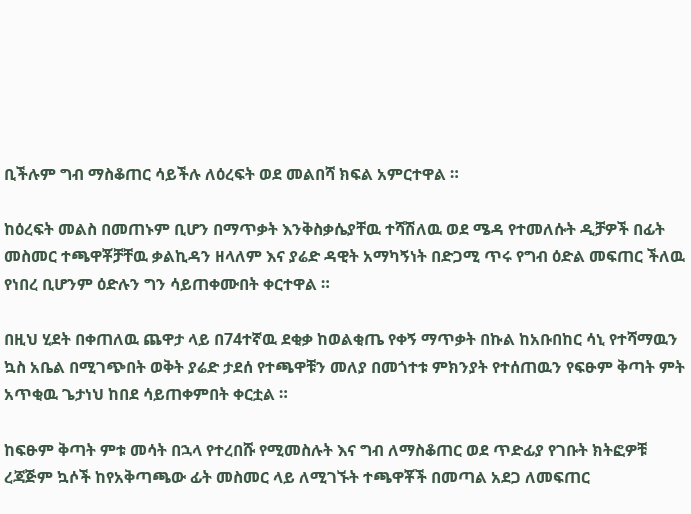ቢችሉም ግብ ማስቆጠር ሳይችሉ ለዕረፍት ወደ መልበሻ ክፍል አምርተዋል ።

ከዕረፍት መልስ በመጠኑም ቢሆን በማጥቃት እንቅስቃሴያቸዉ ተሻሽለዉ ወደ ሜዳ የተመለሱት ዲቻዎች በፊት መስመር ተጫዋቾቻቸዉ ቃልኪዳን ዘላለም እና ያሬድ ዳዊት አማካኝነት በድጋሚ ጥሩ የግብ ዕድል መፍጠር ችለዉ የነበረ ቢሆንም ዕድሉን ግን ሳይጠቀሙበት ቀርተዋል ።

በዚህ ሂደት በቀጠለዉ ጨዋታ ላይ በ74ተኛዉ ደቂቃ ከወልቂጤ የቀኝ ማጥቃት በኩል ከአቡበከር ሳኒ የተሻማዉን ኳስ አቤል በሚገጭበት ወቅት ያሬድ ታደሰ የተጫዋቹን መለያ በመጎተቱ ምክንያት የተሰጠዉን የፍፁም ቅጣት ምት አጥቂዉ ጌታነህ ከበደ ሳይጠቀምበት ቀርቷል ።

ከፍፁም ቅጣት ምቱ መሳት በኋላ የተረበሹ የሚመስሉት እና ግብ ለማስቆጠር ወደ ጥድፊያ የገቡት ክትፎዎቹ ረጃጅም ኳሶች ከየአቅጣጫው ፊት መስመር ላይ ለሚገኙት ተጫዋቾች በመጣል አደጋ ለመፍጠር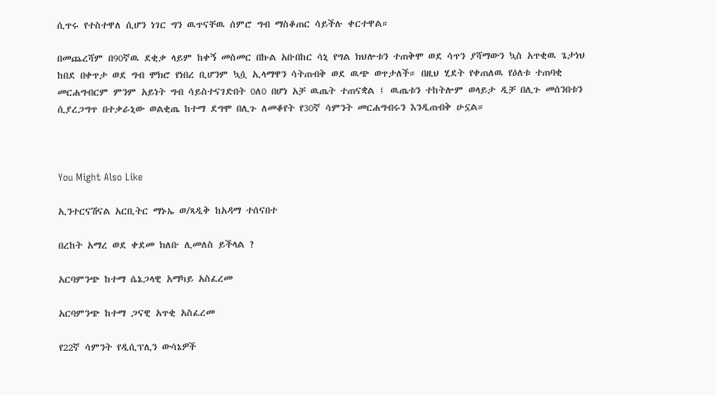ሲጥሩ የተስተዋለ ሲሆን ነገር ግን ዉጥናቸዉ ሰምሮ ግብ ማስቆጠር ሳይችሉ ቀርተዋል።

በመጨረሻም በ90ኛዉ ደቂቃ ላይም ከቀኝ መስመር በኩል አቡበከር ሳኒ የግል ክህሎቱን ተጠቅሞ ወደ ሳጥን ያሻማውን ኳስ አጥቂዉ ጌታነህ ከበደ በቀጥታ ወደ ግብ ሞክሮ የነበረ ቢሆንም ኳሷ ኢላማዋን ሳትጠብቅ ወደ ዉጭ ወጥታለች። በዚህ ሂደት የቀጠለዉ የዕለቱ ተጠባቂ መርሐግብርም ምንም አይነት ግብ ሳይስተናገድበት 0ለ0 በሆነ አቻ ዉጤት ተጠናቋል ፤ ዉጤቱን ተከትሎም ወላይታ ዲቻ በሊጉ መሰንበቱን ሲያረጋግጥ በተቃራኒው ወልቂጤ ከተማ ደግሞ በሊጉ ለመቆየት የ30ኛ ሳምንት መርሐግብሩን እንዲጠብቅ ሁኗል።



You Might Also Like

ኢንተርናሽናል አርቢትር ማኑኤ ወ/ጻዲቅ ከአዳማ ተሰናበተ

በረከት አማረ ወደ ቀደመ ክለቡ ሊመለስ ይችላል ?

አርባምንጭ ከተማ ሴኔጋላዊ አማካይ አስፈረመ

አርባምንጭ ከተማ ጋናዊ አጥቂ አስፈረመ

የ22ኛ ሳምንት የዲሲፕሊን ውሳኔዎች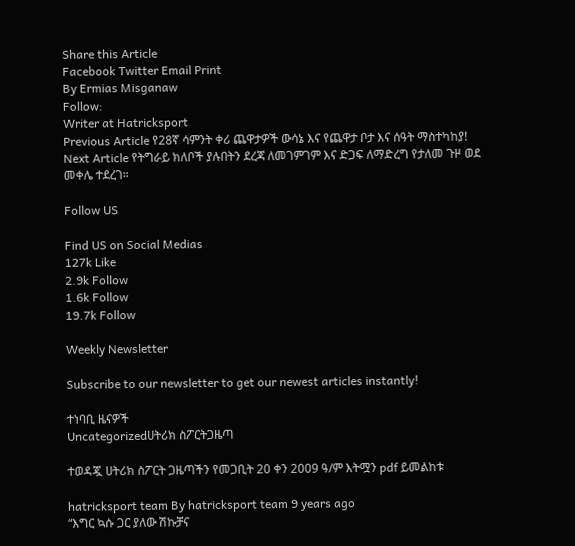Share this Article
Facebook Twitter Email Print
By Ermias Misganaw
Follow:
Writer at Hatricksport
Previous Article የ28ኛ ሳምንት ቀሪ ጨዋታዎች ውሳኔ እና የጨዋታ ቦታ እና ሰዓት ማስተካከያ!
Next Article የትግራይ ክለቦች ያሉበትን ደረጃ ለመገምገም እና ድጋፍ ለማድረግ የታለመ ጉዞ ወደ መቀሌ ተደረገ።

Follow US

Find US on Social Medias
127k Like
2.9k Follow
1.6k Follow
19.7k Follow

Weekly Newsletter

Subscribe to our newsletter to get our newest articles instantly!

ተነባቢ ዜናዎች
Uncategorizedሀትሪክ ስፖርትጋዜጣ

ተወዳጇ ሀትሪክ ስፖርት ጋዜጣችን የመጋቢት 20 ቀን 2009 ዓ/ም እትሟን pdf ይመልከቱ

hatricksport team By hatricksport team 9 years ago
“እግር ኳሱ ጋር ያለው ሽኩቻና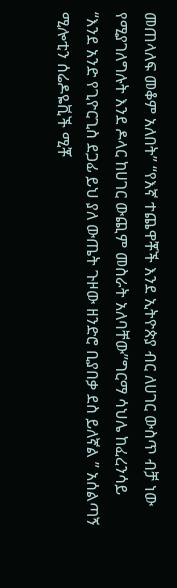መጠላለፍ መቆም አለበት” “የእኛ ተጨዋቾች እንደ ኢትዮጵያ ብር ለሀገር ውስጥ ብቻ ነው የሚያገለግሉት እንደ ዶላር ከሀገር ውጪም መስራት አለባቸው”ግርማ ሳህሌ ከፈረንሳይ
“እንደ አንድ የጊዮርጊስ ደጋፊ ይህ ያለ ውጤት ጉዞው ዘንድሮ ቢያበቃ ደስ ይለኛል ” አሰልጣኝ ሚሎቲን ሰሬዶዬቪች ሚቾ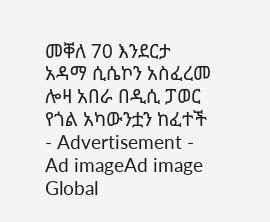መቐለ 70 እንደርታ አዳማ ሲሴኮን አስፈረመ
ሎዛ አበራ በዲሲ ፓወር የጎል አካውንቷን ከፈተች
- Advertisement -
Ad imageAd image
Global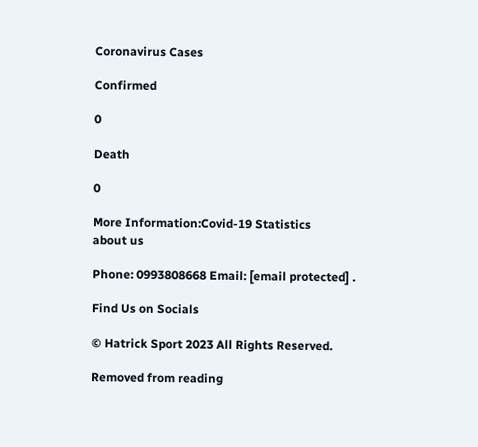Coronavirus Cases

Confirmed

0

Death

0

More Information:Covid-19 Statistics
about us

Phone: 0993808668 Email: [email protected] .

Find Us on Socials

© Hatrick Sport 2023 All Rights Reserved.

Removed from reading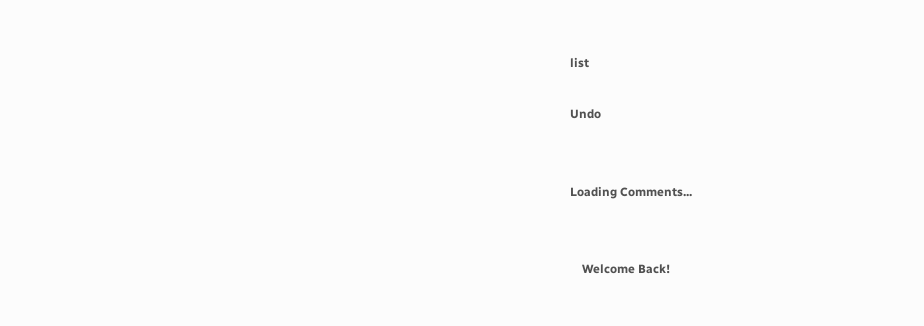list

Undo


Loading Comments...


    Welcome Back!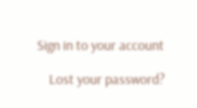Sign in to your account

    Lost your password?